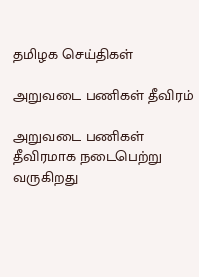தமிழக செய்திகள்

அறுவடை பணிகள் தீவிரம்

அறுவடை பணிகள் தீவிரமாக நடைபெற்று வருகிறது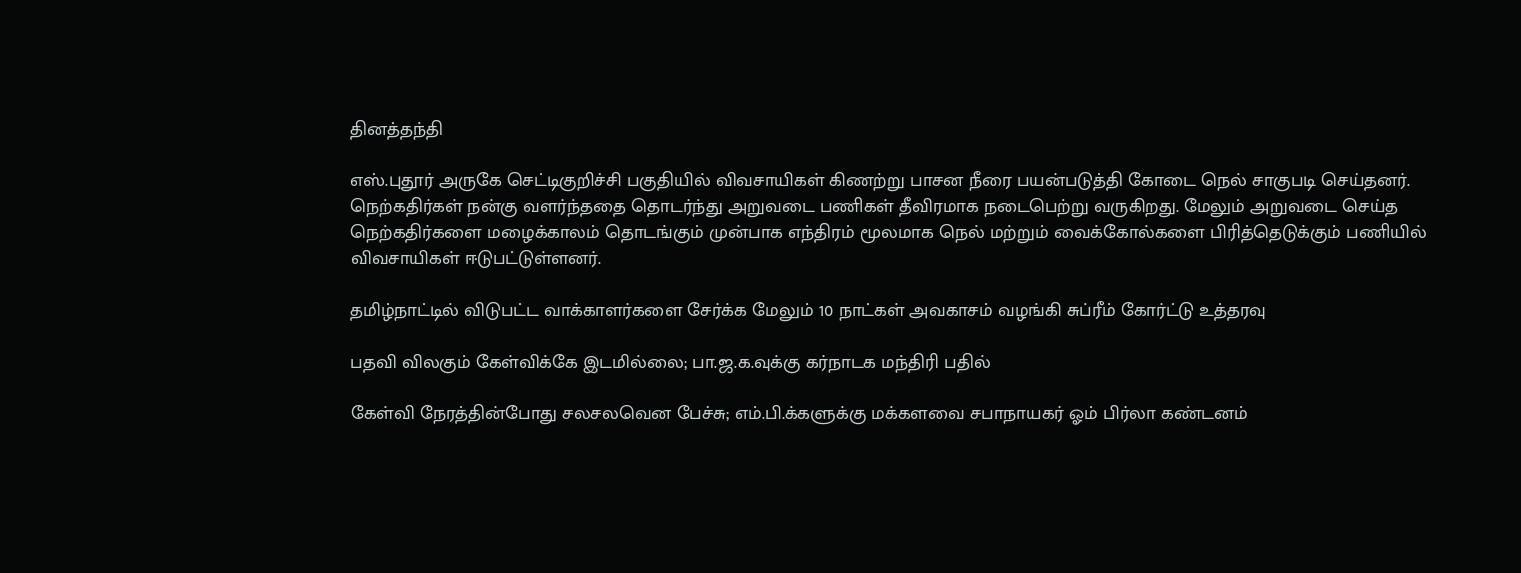தினத்தந்தி

எஸ்.புதூர் அருகே செட்டிகுறிச்சி பகுதியில் விவசாயிகள் கிணற்று பாசன நீரை பயன்படுத்தி கோடை நெல் சாகுபடி செய்தனர். நெற்கதிர்கள் நன்கு வளர்ந்ததை தொடர்ந்து அறுவடை பணிகள் தீவிரமாக நடைபெற்று வருகிறது. மேலும் அறுவடை செய்த நெற்கதிர்களை மழைக்காலம் தொடங்கும் முன்பாக எந்திரம் மூலமாக நெல் மற்றும் வைக்கோல்களை பிரித்தெடுக்கும் பணியில் விவசாயிகள் ஈடுபட்டுள்ளனர்.

தமிழ்நாட்டில் விடுபட்ட வாக்காளர்களை சேர்க்க மேலும் 10 நாட்கள் அவகாசம் வழங்கி சுப்ரீம் கோர்ட்டு உத்தரவு

பதவி விலகும் கேள்விக்கே இடமில்லை; பா.ஜ.க.வுக்கு கர்நாடக மந்திரி பதில்

கேள்வி நேரத்தின்போது சலசலவென பேச்சு; எம்.பி.க்களுக்கு மக்களவை சபாநாயகர் ஓம் பிர்லா கண்டனம்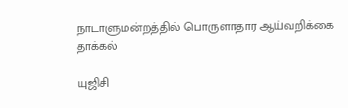நாடாளுமன்றத்தில் பொருளாதார ஆய்வறிக்கை தாக்கல்

யுஜிசி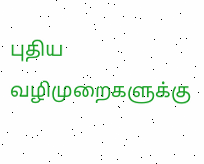புதிய வழிமுறைகளுக்கு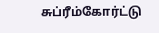சுப்ரீம்கோர்ட்டு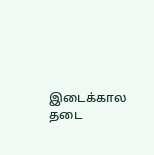இடைக்கால தடை